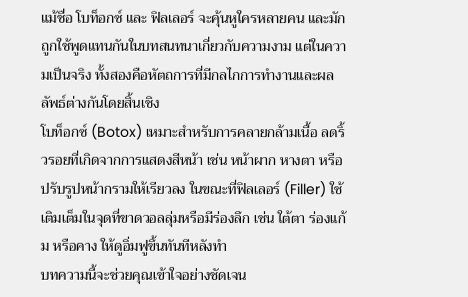แม้ชื่อ โบท็อกซ์ และ ฟิลเลอร์ จะคุ้นหูใครหลายคน และมักถูกใช้พูดแทนกันในบทสนทนาเกี่ยวกับความงาม แต่ในความเป็นจริง ทั้งสองคือหัตถการที่มีกลไกการทำงานและผลลัพธ์ต่างกันโดยสิ้นเชิง
โบท็อกซ์ (Botox) เหมาะสำหรับการคลายกล้ามเนื้อ ลดริ้วรอยที่เกิดจากการแสดงสีหน้า เช่น หน้าผาก หางตา หรือปรับรูปหน้ากรามให้เรียวลง ในขณะที่ฟิลเลอร์ (Filler) ใช้เติมเต็มในจุดที่ขาดวอลลุ่มหรือมีร่องลึก เช่น ใต้ตา ร่องแก้ม หรือคาง ให้ดูอิ่มฟูขึ้นทันทีหลังทำ
บทความนี้จะช่วยคุณเข้าใจอย่างชัดเจน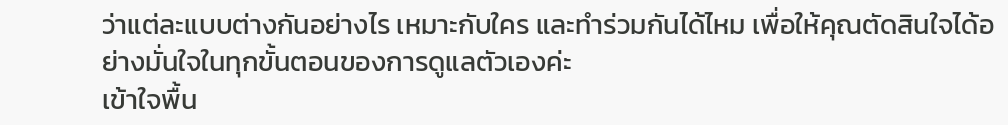ว่าแต่ละแบบต่างกันอย่างไร เหมาะกับใคร และทำร่วมกันได้ไหม เพื่อให้คุณตัดสินใจได้อย่างมั่นใจในทุกขั้นตอนของการดูแลตัวเองค่ะ
เข้าใจพื้น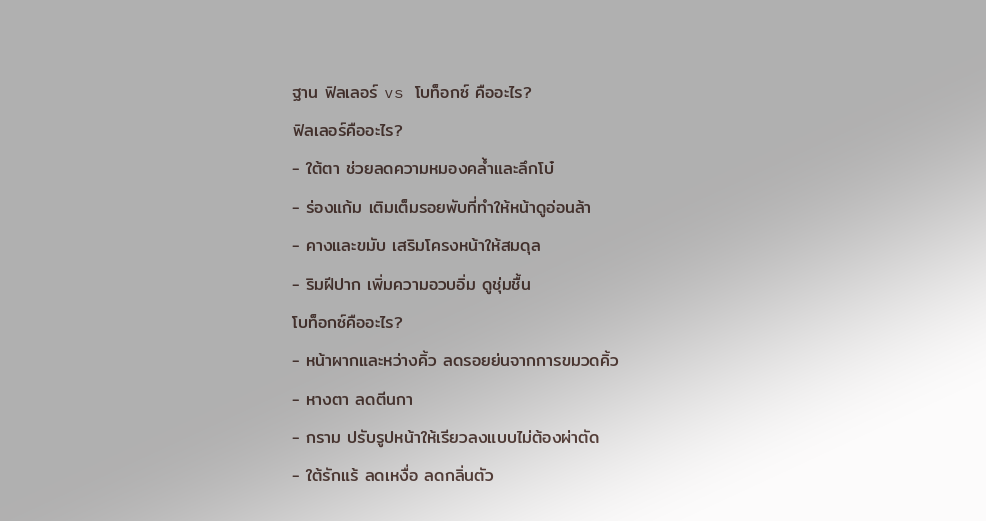ฐาน ฟิลเลอร์ vs โบท็อกซ์ คืออะไร?
ฟิลเลอร์คืออะไร?
- ใต้ตา ช่วยลดความหมองคล้ำและลึกโบ๋
- ร่องแก้ม เติมเต็มรอยพับที่ทำให้หน้าดูอ่อนล้า
- คางและขมับ เสริมโครงหน้าให้สมดุล
- ริมฝีปาก เพิ่มความอวบอิ่ม ดูชุ่มชื้น
โบท็อกซ์คืออะไร?
- หน้าผากและหว่างคิ้ว ลดรอยย่นจากการขมวดคิ้ว
- หางตา ลดตีนกา
- กราม ปรับรูปหน้าให้เรียวลงแบบไม่ต้องผ่าตัด
- ใต้รักแร้ ลดเหงื่อ ลดกลิ่นตัว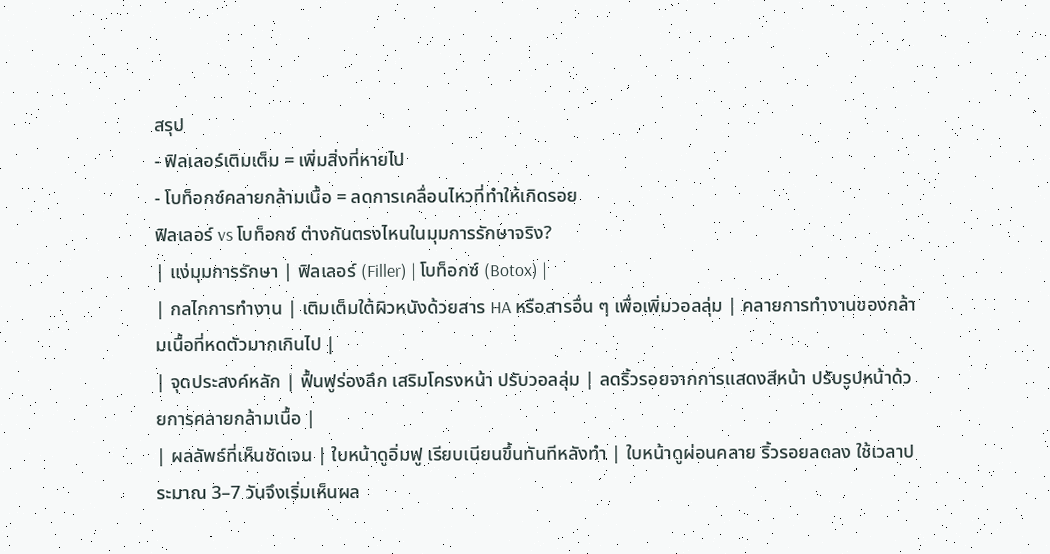สรุป
- ฟิลเลอร์เติมเต็ม = เพิ่มสิ่งที่หายไป
- โบท็อกซ์คลายกล้ามเนื้อ = ลดการเคลื่อนไหวที่ทำให้เกิดรอย
ฟิลเลอร์ vs โบท็อกซ์ ต่างกันตรงไหนในมุมการรักษาจริง?
| แง่มุมการรักษา | ฟิลเลอร์ (Filler) | โบท็อกซ์ (Botox) |
| กลไกการทำงาน | เติมเต็มใต้ผิวหนังด้วยสาร HA หรือสารอื่น ๆ เพื่อเพิ่มวอลลุ่ม | คลายการทำงานของกล้ามเนื้อที่หดตัวมากเกินไป |
| จุดประสงค์หลัก | ฟื้นฟูร่องลึก เสริมโครงหน้า ปรับวอลลุ่ม | ลดริ้วรอยจากการแสดงสีหน้า ปรับรูปหน้าด้วยการคลายกล้ามเนื้อ |
| ผลลัพธ์ที่เห็นชัดเจน | ใบหน้าดูอิ่มฟู เรียบเนียนขึ้นทันทีหลังทำ | ใบหน้าดูผ่อนคลาย ริ้วรอยลดลง ใช้เวลาประมาณ 3–7 วันจึงเริ่มเห็นผล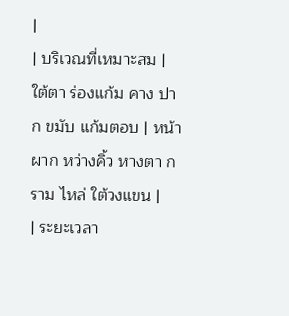|
| บริเวณที่เหมาะสม | ใต้ตา ร่องแก้ม คาง ปาก ขมับ แก้มตอบ | หน้าผาก หว่างคิ้ว หางตา กราม ไหล่ ใต้วงแขน |
| ระยะเวลา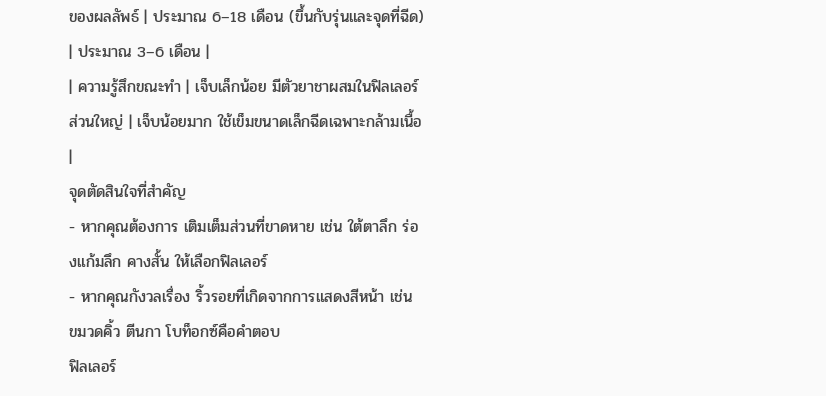ของผลลัพธ์ | ประมาณ 6–18 เดือน (ขึ้นกับรุ่นและจุดที่ฉีด) | ประมาณ 3–6 เดือน |
| ความรู้สึกขณะทำ | เจ็บเล็กน้อย มีตัวยาชาผสมในฟิลเลอร์ส่วนใหญ่ | เจ็บน้อยมาก ใช้เข็มขนาดเล็กฉีดเฉพาะกล้ามเนื้อ |
จุดตัดสินใจที่สำคัญ
- หากคุณต้องการ เติมเต็มส่วนที่ขาดหาย เช่น ใต้ตาลึก ร่องแก้มลึก คางสั้น ให้เลือกฟิลเลอร์
- หากคุณกังวลเรื่อง ริ้วรอยที่เกิดจากการแสดงสีหน้า เช่น ขมวดคิ้ว ตีนกา โบท็อกซ์คือคำตอบ
ฟิลเลอร์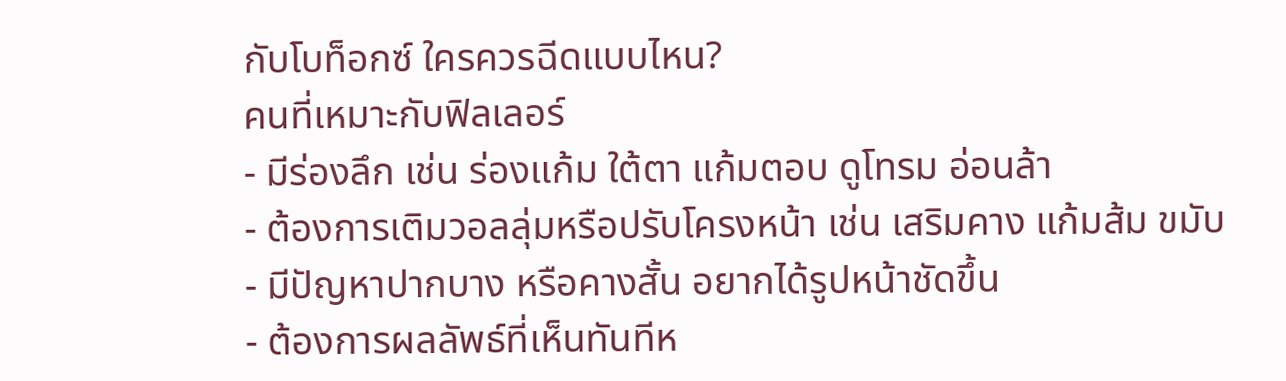กับโบท็อกซ์ ใครควรฉีดแบบไหน?
คนที่เหมาะกับฟิลเลอร์
- มีร่องลึก เช่น ร่องแก้ม ใต้ตา แก้มตอบ ดูโทรม อ่อนล้า
- ต้องการเติมวอลลุ่มหรือปรับโครงหน้า เช่น เสริมคาง แก้มส้ม ขมับ
- มีปัญหาปากบาง หรือคางสั้น อยากได้รูปหน้าชัดขึ้น
- ต้องการผลลัพธ์ที่เห็นทันทีห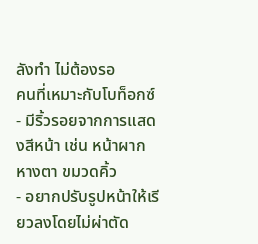ลังทำ ไม่ต้องรอ
คนที่เหมาะกับโบท็อกซ์
- มีริ้วรอยจากการแสดงสีหน้า เช่น หน้าผาก หางตา ขมวดคิ้ว
- อยากปรับรูปหน้าให้เรียวลงโดยไม่ผ่าตัด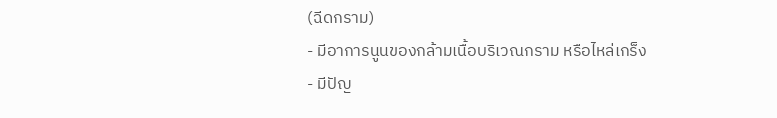(ฉีดกราม)
- มีอาการนูนของกล้ามเนื้อบริเวณกราม หรือไหล่เกร็ง
- มีปัญ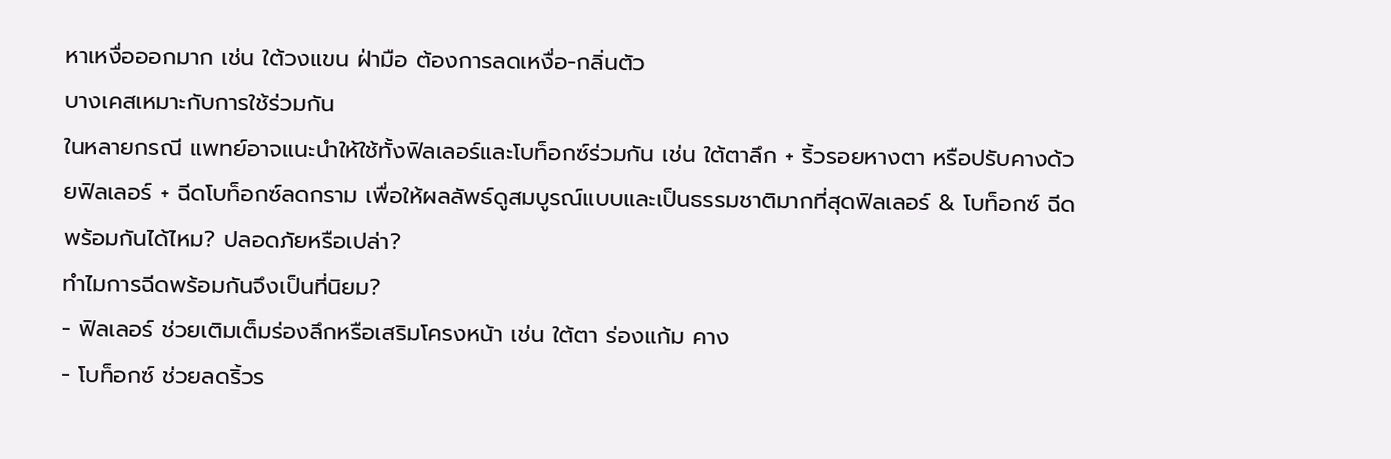หาเหงื่อออกมาก เช่น ใต้วงแขน ฝ่ามือ ต้องการลดเหงื่อ-กลิ่นตัว
บางเคสเหมาะกับการใช้ร่วมกัน
ในหลายกรณี แพทย์อาจแนะนำให้ใช้ทั้งฟิลเลอร์และโบท็อกซ์ร่วมกัน เช่น ใต้ตาลึก + ริ้วรอยหางตา หรือปรับคางด้วยฟิลเลอร์ + ฉีดโบท็อกซ์ลดกราม เพื่อให้ผลลัพธ์ดูสมบูรณ์แบบและเป็นธรรมชาติมากที่สุดฟิลเลอร์ & โบท็อกซ์ ฉีดพร้อมกันได้ไหม? ปลอดภัยหรือเปล่า?
ทำไมการฉีดพร้อมกันจึงเป็นที่นิยม?
- ฟิลเลอร์ ช่วยเติมเต็มร่องลึกหรือเสริมโครงหน้า เช่น ใต้ตา ร่องแก้ม คาง
- โบท็อกซ์ ช่วยลดริ้วร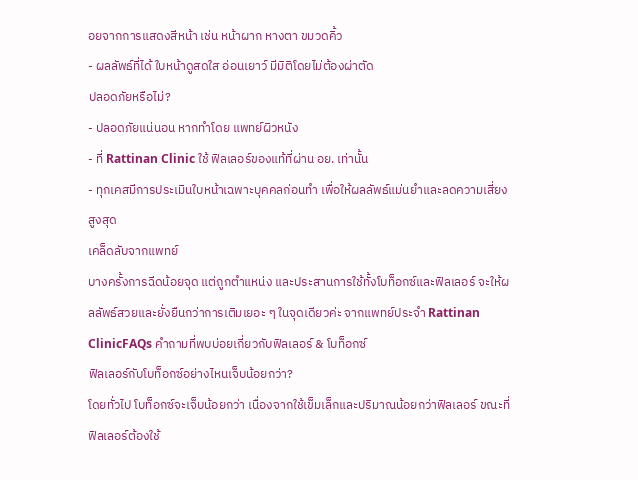อยจากการแสดงสีหน้า เช่น หน้าผาก หางตา ขมวดคิ้ว
- ผลลัพธ์ที่ได้ ใบหน้าดูสดใส อ่อนเยาว์ มีมิติโดยไม่ต้องผ่าตัด
ปลอดภัยหรือไม่?
- ปลอดภัยแน่นอน หากทำโดย แพทย์ผิวหนัง
- ที่ Rattinan Clinic ใช้ ฟิลเลอร์ของแท้ที่ผ่าน อย. เท่านั้น
- ทุกเคสมีการประเมินใบหน้าเฉพาะบุคคลก่อนทำ เพื่อให้ผลลัพธ์แม่นยำและลดความเสี่ยงสูงสุด
เคล็ดลับจากแพทย์
บางครั้งการฉีดน้อยจุด แต่ถูกตำแหน่ง และประสานการใช้ทั้งโบท็อกซ์และฟิลเลอร์ จะให้ผลลัพธ์สวยและยั่งยืนกว่าการเติมเยอะ ๆ ในจุดเดียวค่ะ จากแพทย์ประจำ Rattinan ClinicFAQs คำถามที่พบบ่อยเกี่ยวกับฟิลเลอร์ & โบท็อกซ์
ฟิลเลอร์กับโบท็อกซ์อย่างไหนเจ็บน้อยกว่า?
โดยทั่วไป โบท็อกซ์จะเจ็บน้อยกว่า เนื่องจากใช้เข็มเล็กและปริมาณน้อยกว่าฟิลเลอร์ ขณะที่ฟิลเลอร์ต้องใช้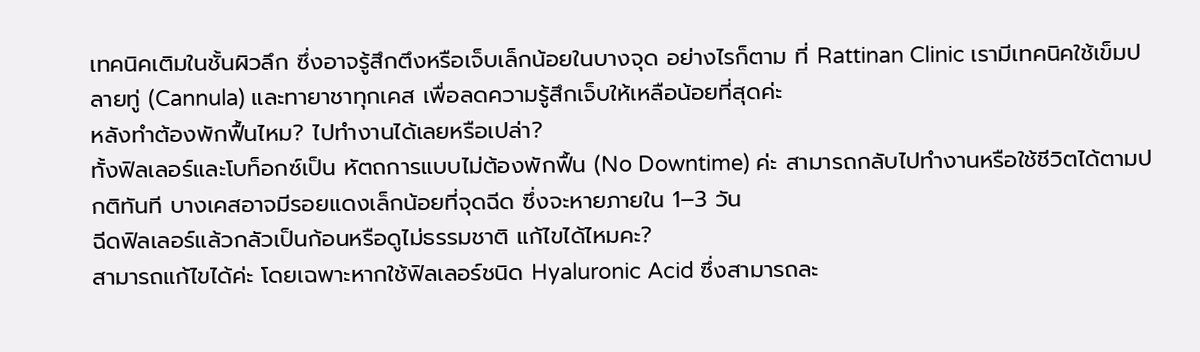เทคนิคเติมในชั้นผิวลึก ซึ่งอาจรู้สึกตึงหรือเจ็บเล็กน้อยในบางจุด อย่างไรก็ตาม ที่ Rattinan Clinic เรามีเทคนิคใช้เข็มปลายทู่ (Cannula) และทายาชาทุกเคส เพื่อลดความรู้สึกเจ็บให้เหลือน้อยที่สุดค่ะ
หลังทำต้องพักฟื้นไหม? ไปทำงานได้เลยหรือเปล่า?
ทั้งฟิลเลอร์และโบท็อกซ์เป็น หัตถการแบบไม่ต้องพักฟื้น (No Downtime) ค่ะ สามารถกลับไปทำงานหรือใช้ชีวิตได้ตามปกติทันที บางเคสอาจมีรอยแดงเล็กน้อยที่จุดฉีด ซึ่งจะหายภายใน 1–3 วัน
ฉีดฟิลเลอร์แล้วกลัวเป็นก้อนหรือดูไม่ธรรมชาติ แก้ไขได้ไหมคะ?
สามารถแก้ไขได้ค่ะ โดยเฉพาะหากใช้ฟิลเลอร์ชนิด Hyaluronic Acid ซึ่งสามารถละ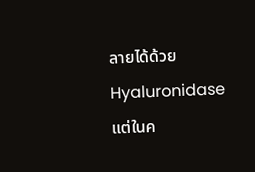ลายได้ด้วย Hyaluronidase แต่ในค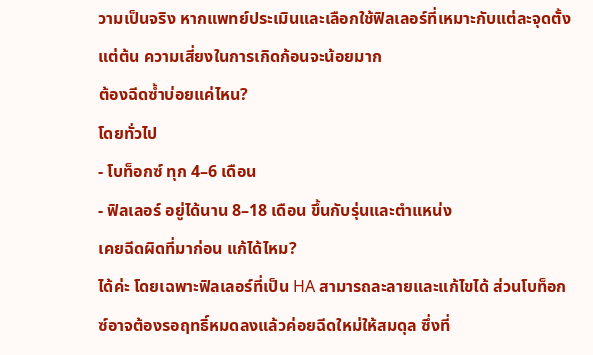วามเป็นจริง หากแพทย์ประเมินและเลือกใช้ฟิลเลอร์ที่เหมาะกับแต่ละจุดตั้งแต่ต้น ความเสี่ยงในการเกิดก้อนจะน้อยมาก
ต้องฉีดซ้ำบ่อยแค่ไหน?
โดยทั่วไป
- โบท็อกซ์ ทุก 4–6 เดือน
- ฟิลเลอร์ อยู่ได้นาน 8–18 เดือน ขึ้นกับรุ่นและตำแหน่ง
เคยฉีดผิดที่มาก่อน แก้ได้ไหม?
ได้ค่ะ โดยเฉพาะฟิลเลอร์ที่เป็น HA สามารถละลายและแก้ไขได้ ส่วนโบท็อกซ์อาจต้องรอฤทธิ์หมดลงแล้วค่อยฉีดใหม่ให้สมดุล ซึ่งที่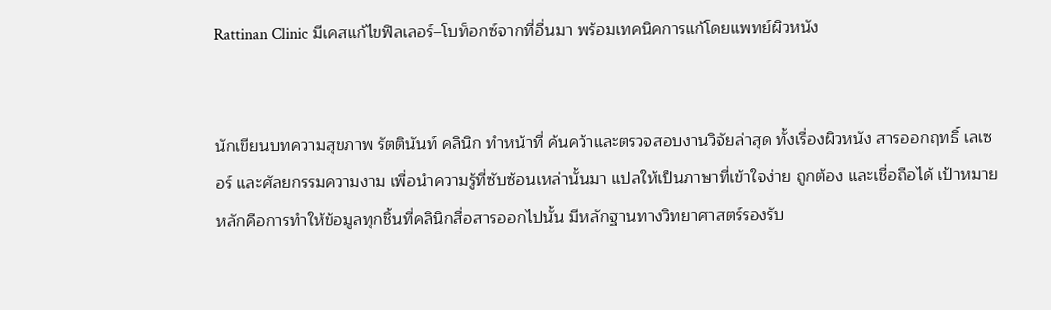Rattinan Clinic มีเคสแก้ไขฟิลเลอร์–โบท็อกซ์จากที่อื่นมา พร้อมเทคนิคการแก้โดยแพทย์ผิวหนัง


นักเขียนบทความสุขภาพ รัตตินันท์ คลินิก ทำหน้าที่ ค้นคว้าและตรวจสอบงานวิจัยล่าสุด ทั้งเรื่องผิวหนัง สารออกฤทธิ์ เลเซอร์ และศัลยกรรมความงาม เพื่อนำความรู้ที่ซับซ้อนเหล่านั้นมา แปลให้เป็นภาษาที่เข้าใจง่าย ถูกต้อง และเชื่อถือได้ เป้าหมายหลักคือการทำให้ข้อมูลทุกชิ้นที่คลินิกสื่อสารออกไปนั้น มีหลักฐานทางวิทยาศาสตร์รองรับ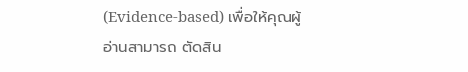(Evidence-based) เพื่อให้คุณผู้อ่านสามารถ ตัดสิน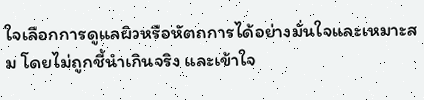ใจเลือกการดูแลผิวหรือหัตถการได้อย่างมั่นใจและเหมาะสม โดยไม่ถูกชี้นำเกินจริง และเข้าใจ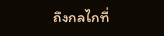ถึงกลไกที่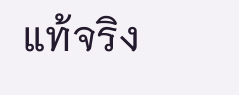แท้จริง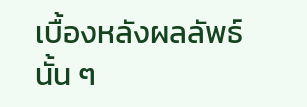เบื้องหลังผลลัพธ์นั้น ๆ